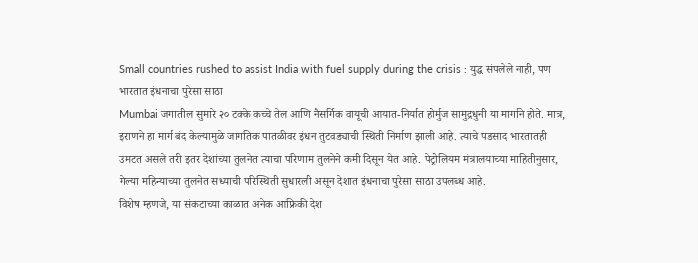Small countries rushed to assist India with fuel supply during the crisis : युद्ध संपलेले नाही, पण भारतात इंधनाचा पुरेसा साठा
Mumbai जगातील सुमारे २० टक्के कच्चे तेल आणि नैसर्गिक वायूची आयात-निर्यात होर्मुज सामुद्रधुनी या मार्गाने होते. मात्र, इराणने हा मार्ग बंद केल्यामुळे जागतिक पातळीवर इंधन तुटवड्याची स्थिती निर्माण झाली आहे. त्याचे पडसाद भारतातही उमटत असले तरी इतर देशांच्या तुलनेत त्याचा परिणाम तुलनेने कमी दिसून येत आहे. पेट्रोलियम मंत्रालयाच्या माहितीनुसार, गेल्या महिन्याच्या तुलनेत सध्याची परिस्थिती सुधारली असून देशात इंधनाचा पुरेसा साठा उपलब्ध आहे.
विशेष म्हणजे, या संकटाच्या काळात अनेक आफ्रिकी देश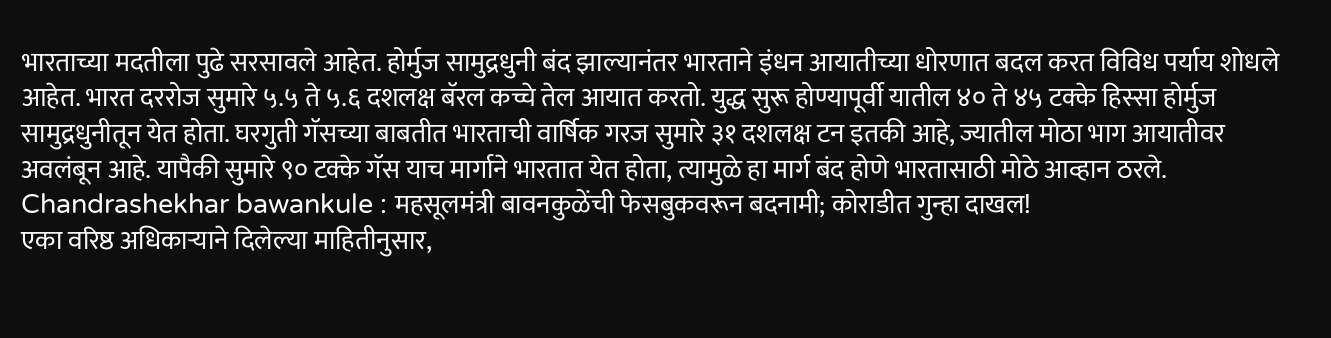भारताच्या मदतीला पुढे सरसावले आहेत. होर्मुज सामुद्रधुनी बंद झाल्यानंतर भारताने इंधन आयातीच्या धोरणात बदल करत विविध पर्याय शोधले आहेत. भारत दररोज सुमारे ५.५ ते ५.६ दशलक्ष बॅरल कच्चे तेल आयात करतो. युद्ध सुरू होण्यापूर्वी यातील ४० ते ४५ टक्के हिस्सा होर्मुज सामुद्रधुनीतून येत होता. घरगुती गॅसच्या बाबतीत भारताची वार्षिक गरज सुमारे ३१ दशलक्ष टन इतकी आहे, ज्यातील मोठा भाग आयातीवर अवलंबून आहे. यापैकी सुमारे ९० टक्के गॅस याच मार्गाने भारतात येत होता, त्यामुळे हा मार्ग बंद होणे भारतासाठी मोठे आव्हान ठरले.
Chandrashekhar bawankule : महसूलमंत्री बावनकुळेंची फेसबुकवरून बदनामी; कोराडीत गुन्हा दाखल!
एका वरिष्ठ अधिकाऱ्याने दिलेल्या माहितीनुसार,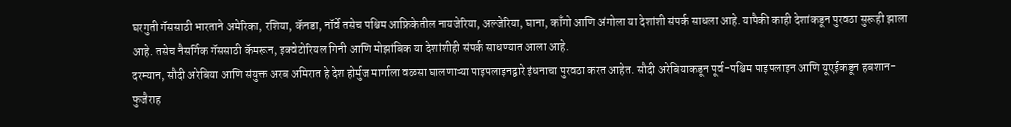घरगुती गॅससाठी भारताने अमेरिका, रशिया, कॅनडा, नॉर्वे तसेच पश्चिम आफ्रिकेतील नायजेरिया, अल्जेरिया, घाना, काँगो आणि अंगोला या देशांशी संपर्क साधला आहे. यापैकी काही देशांकडून पुरवठा सुरूही झाला आहे. तसेच नैसर्गिक गॅससाठी कॅमरून, इक्वेटोरियल गिनी आणि मोझांबिक या देशांशीही संपर्क साधण्यात आला आहे.
दरम्यान, सौदी अरेबिया आणि संयुक्त अरब अमिरात हे देश होर्मुज मार्गाला वळसा घालणाऱ्या पाइपलाइनद्वारे इंधनाचा पुरवठा करत आहेत. सौदी अरेबियाकडून पूर्व-पश्चिम पाइपलाइन आणि यूएईकडून हबशान-फुजैराह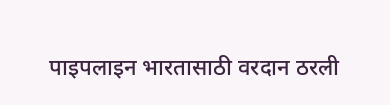पाइपलाइन भारतासाठी वरदान ठरली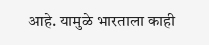आहे. यामुळे भारताला काही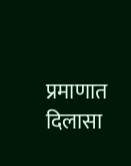प्रमाणात दिलासा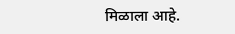मिळाला आहे.